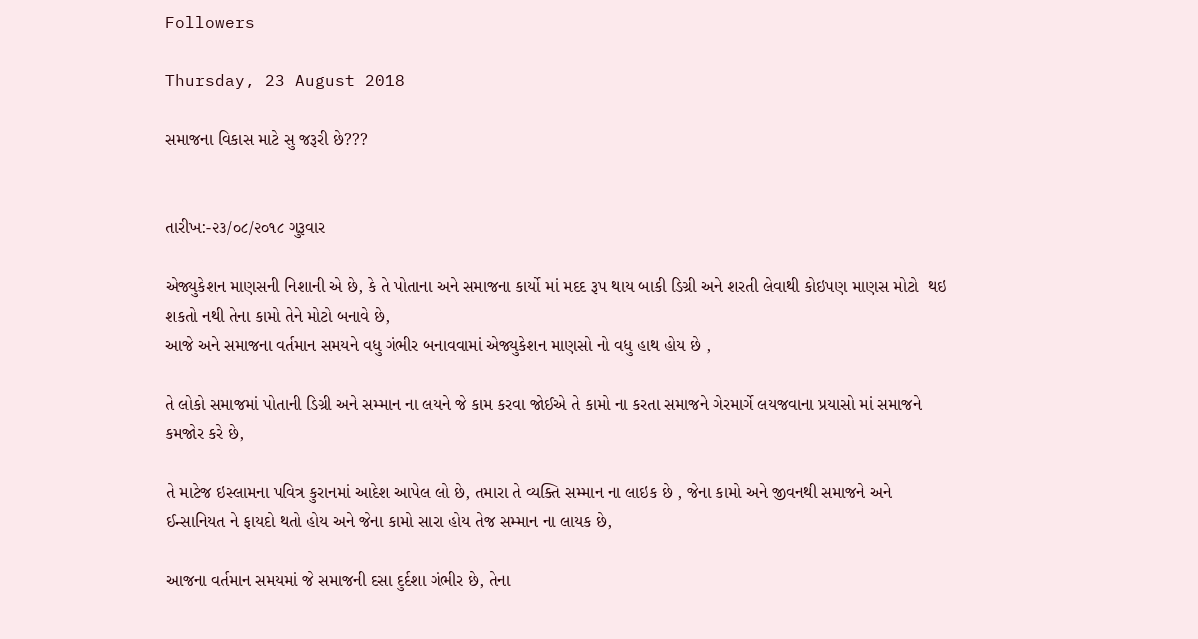Followers

Thursday, 23 August 2018

સમાજના વિકાસ માટે સુ જરૂરી છે???


તારીખ:-૨૩/૦૮/૨૦૧૮ ગુરૂવાર

એજ્યુકેશન માણસની નિશાની એ છે, કે તે પોતાના અને સમાજના કાર્યો માં મદદ રૂપ થાય બાકી ડિગ્રી અને શરતી લેવાથી કોઇપણ માણસ મોટો  થઇ શકતો નથી તેના કામો તેને મોટો બનાવે છે,
આજે અને સમાજના વર્તમાન સમયને વધુ ગંભીર બનાવવામાં એજ્યુકેશન માણસો નો વધુ હાથ હોય છે ,

તે લોકો સમાજમાં પોતાની ડિગ્રી અને સમ્માન ના લયને જે કામ કરવા જોઈએ તે કામો ના કરતા સમાજને ગેરમાર્ગે લયજવાના પ્રયાસો માં સમાજને કમજોર કરે છે,

તે માટેજ ઇસ્લામના પવિત્ર કુરાનમાં આદેશ આપેલ લો છે, તમારા તે વ્યક્તિ સમ્માન ના લાઇક છે , જેના કામો અને જીવનથી સમાજને અને ઈન્સાનિયત ને ફાયદો થતો હોય અને જેના કામો સારા હોય તેજ સમ્માન ના લાયક છે,

આજના વર્તમાન સમયમાં જે સમાજની દસા દુર્દશા ગંભીર છે, તેના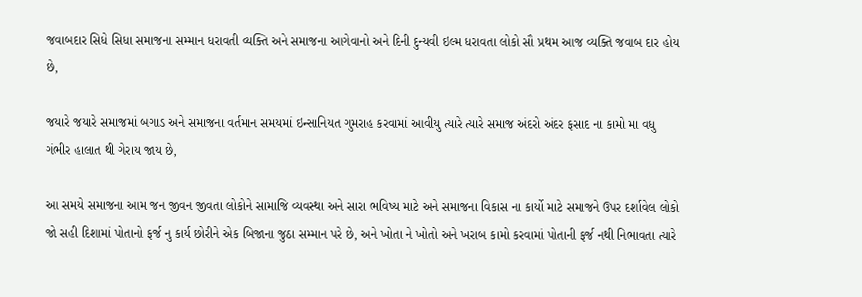જવાબદાર સિધે સિધા સમાજના સમ્માન ધરાવતી વ્યક્તિ અને સમાજના આગેવાનો અને દિની દુન્યવી ઇલ્મ ધરાવતા લોકો સૌ પ્રથમ આજ વ્યક્તિ જવાબ દાર હોય છે,

જયારે જયારે સમાજમાં બગાડ અને સમાજના વર્તમાન સમયમાં ઇન્સાનિયત ગુમરાહ કરવામાં આવીયુ ત્યારે ત્યારે સમાજ અંદરો અંદર ફસાદ ના કામો મા વધુ ગંભીર હાલાત થી ગેરાય જાય છે,

આ સમયે સમાજના આમ જન જીવન જીવતા લોકોને સામાજિ વ્યવસ્થા અને સારા ભવિષ્ય માટે અને સમાજના વિકાસ ના કાર્યો માટે સમાજને ઉપર દર્શાવેલ લોકો જો સહી દિશામાં પોતાનો ફર્જ નુ કાર્ય છોરીને એક બિજાના જુઠા સમ્માન પરે છે, અને ખોતા ને ખોતો અને ખરાબ કામો કરવામાં પોતાની ફર્જ નથી નિભાવતા ત્યારે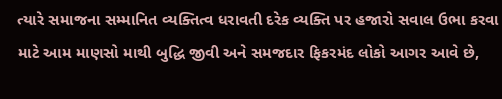ત્યારે સમાજના સમ્માનિત વ્યક્તિત્વ ધરાવતી દરેક વ્યક્તિ પર હજારો સવાલ ઉભા કરવા માટે આમ માણસો માથી બુદ્ધિ જીવી અને સમજદાર ફિકરમંદ લોકો આગર આવે છે,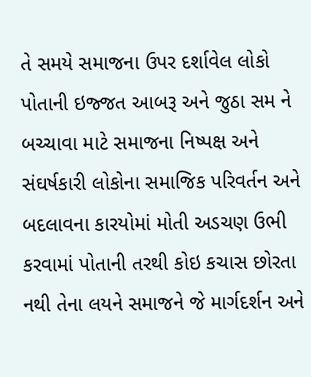તે સમયે સમાજના ઉપર દર્શાવેલ લોકો પોતાની ઇજ્જત આબરૂ અને જુઠા સમ ને બચ્ચાવા માટે સમાજના નિષ્પક્ષ અને સંઘર્ષકારી લોકોના સમાજિક પરિવર્તન અને બદલાવના કારયોમાં મોતી અડચણ ઉભી કરવામાં પોતાની તરથી કોઇ કચાસ છોરતા નથી તેના લયને સમાજને જે માર્ગદર્શન અને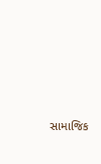સામાજિક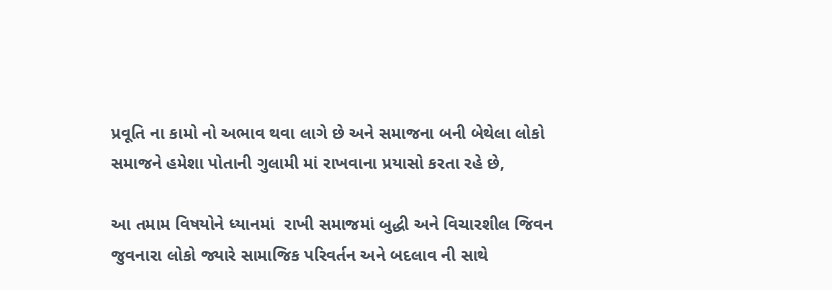પ્રવૂતિ ના કામો નો અભાવ થવા લાગે છે અને સમાજના બની બેથેલા લોકો સમાજને હમેશા પોતાની ગુલામી માં રાખવાના પ્રયાસો કરતા રહે છે,

આ તમામ વિષયોને ધ્યાનમાં  રાખી સમાજમાં બુદ્ધી અને વિચારશીલ જિવન જુવનારા લોકો જ્યારે સામાજિક પરિવર્તન અને બદલાવ ની સાથે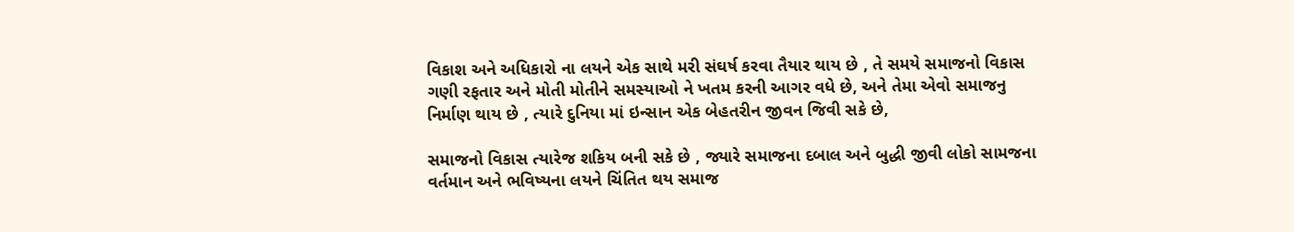વિકાશ અને અધિકારો ના લયને એક સાથે મરી સંઘર્ષ કરવા તૈયાર થાય છે , તે સમયે સમાજનો વિકાસ ગણી રફતાર અને મોતી મોતીને સમસ્યાઓ ને ખતમ કરની આગર વધે છે, અને તેમા એવો સમાજનુ નિર્માણ થાય છે , ત્યારે દુનિયા માં ઇન્સાન એક બેહતરીન જીવન જિવી સકે છે,

સમાજનો વિકાસ ત્યારેજ શકિય બની સકે છે , જ્યારે સમાજના દબાલ અને બુદ્ધી જીવી લોકો સામજના વર્તમાન અને ભવિષ્યના લયને ચિંતિત થય સમાજ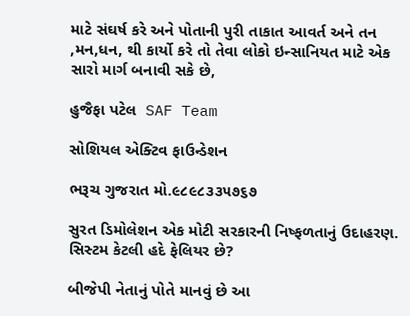માટે સંઘર્ષ કરે અને પોતાની પુરી તાકાત આવર્ત અને તન ,મન,ધન, થી કાર્યો કરે તો તેવા લોકો ઇન્સાનિયત માટે એક સારો માર્ગ બનાવી સકે છે,

હુજૈફા પટેલ  SAF Team

સોશિયલ એક્ટિવ ફાઉન્ડેશન

ભરૂચ ગુજરાત મો.૯૮૯૮૩૩૫૭૬૭

સુરત ડિમોલેશન એક મોટી સરકારની નિષ્ફળતાનું ઉદાહરણ. સિસ્ટમ કેટલી હદે ફેલિયર છે?

બીજેપી નેતાનું પોતે માનવું છે આ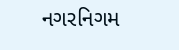નગરનિગમ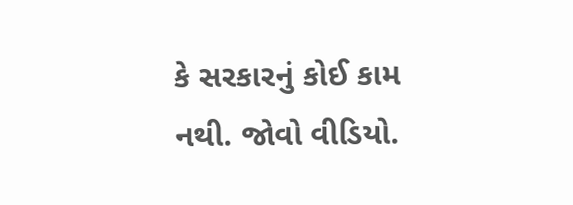કે સરકારનું કોઈ કામ નથી. જોવો વીડિયો.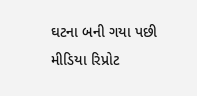ઘટના બની ગયા પછી મીડિયા રિપ્રોટ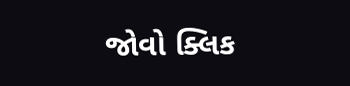જોવો ક્લિક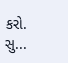કરો. સુ...